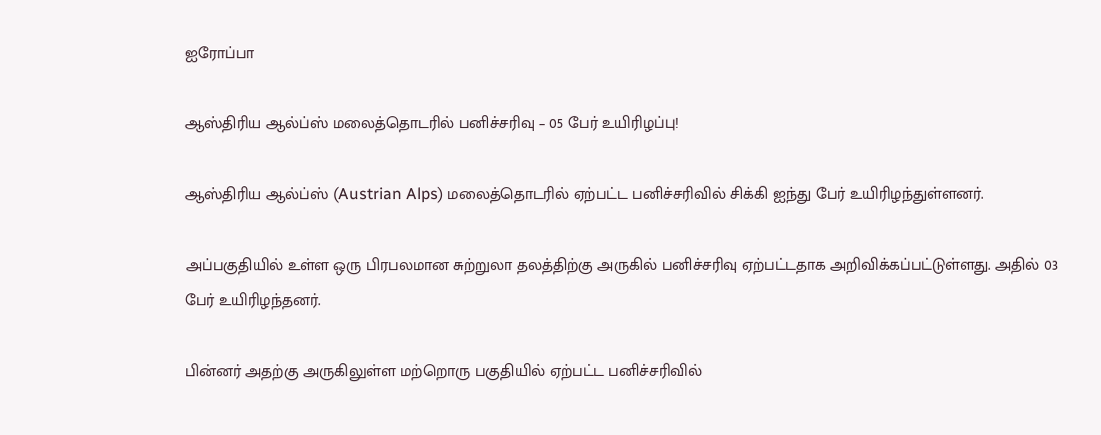ஐரோப்பா

ஆஸ்திரிய ஆல்ப்ஸ் மலைத்தொடரில் பனிச்சரிவு – 05 பேர் உயிரிழப்பு!

ஆஸ்திரிய ஆல்ப்ஸ் (Austrian Alps) மலைத்தொடரில் ஏற்பட்ட பனிச்சரிவில் சிக்கி ஐந்து பேர் உயிரிழந்துள்ளனர்.

அப்பகுதியில் உள்ள ஒரு பிரபலமான சுற்றுலா தலத்திற்கு அருகில் பனிச்சரிவு ஏற்பட்டதாக அறிவிக்கப்பட்டுள்ளது. அதில் 03 பேர் உயிரிழந்தனர்.

பின்னர் அதற்கு அருகிலுள்ள மற்றொரு பகுதியில் ஏற்பட்ட பனிச்சரிவில்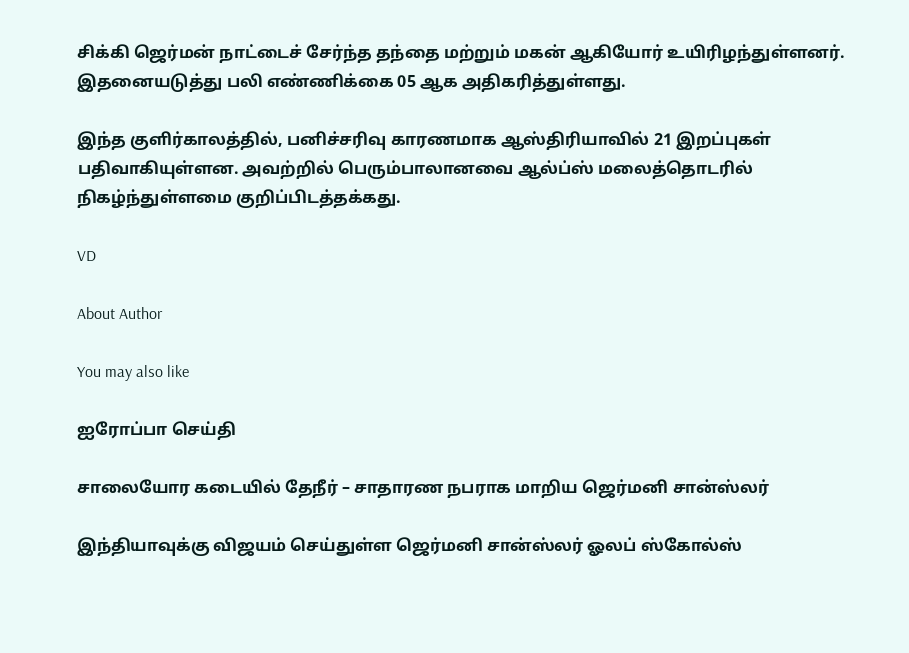சிக்கி ஜெர்மன் நாட்டைச் சேர்ந்த தந்தை மற்றும் மகன் ஆகியோர் உயிரிழந்துள்ளனர். இதனையடுத்து பலி எண்ணிக்கை 05 ஆக அதிகரித்துள்ளது.

இந்த குளிர்காலத்தில், பனிச்சரிவு காரணமாக ஆஸ்திரியாவில் 21 இறப்புகள் பதிவாகியுள்ளன. அவற்றில் பெரும்பாலானவை ஆல்ப்ஸ் மலைத்தொடரில் நிகழ்ந்துள்ளமை குறிப்பிடத்தக்கது.

VD

About Author

You may also like

ஐரோப்பா செய்தி

சாலையோர கடையில் தேநீர் – சாதாரண நபராக மாறிய ஜெர்மனி சான்ஸ்லர்

இந்தியாவுக்கு விஜயம் செய்துள்ள ஜெர்மனி சான்ஸ்லர் ஓலப் ஸ்கோல்ஸ்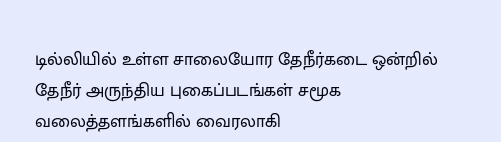டில்லியில் உள்ள சாலையோர தேநீர்கடை ஒன்றில் தேநீர் அருந்திய புகைப்படங்கள் சமூக வலைத்தளங்களில் வைரலாகி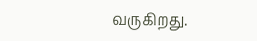வருகிறது.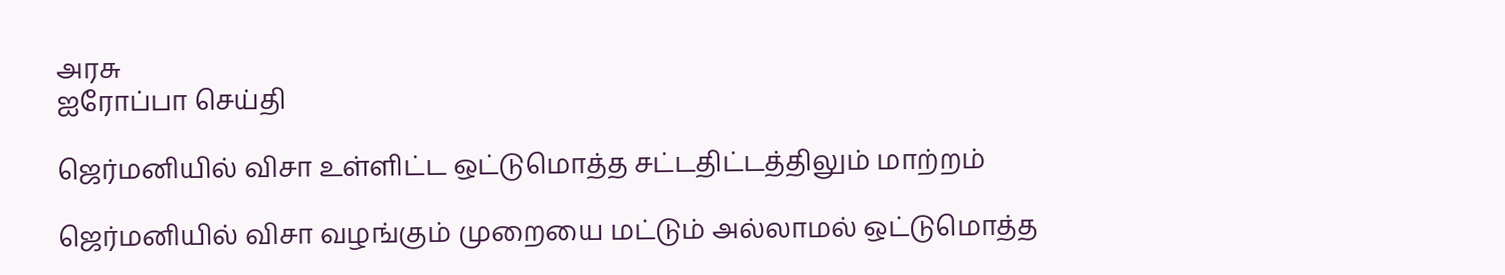அரசு
ஐரோப்பா செய்தி

ஜெர்மனியில் விசா உள்ளிட்ட ஒட்டுமொத்த சட்டதிட்டத்திலும் மாற்றம்

ஜெர்மனியில் விசா வழங்கும் முறையை மட்டும் அல்லாமல் ஒட்டுமொத்த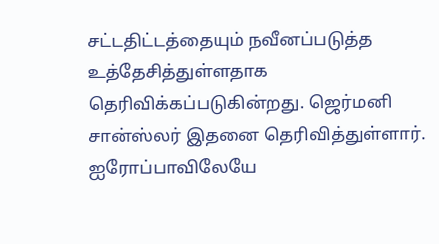சட்டதிட்டத்தையும் நவீனப்படுத்த உத்தேசித்துள்ளதாக தெரிவிக்கப்படுகின்றது. ஜெர்மனி சான்ஸ்லர் இதனை தெரிவித்துள்ளார். ஐரோப்பாவிலேயே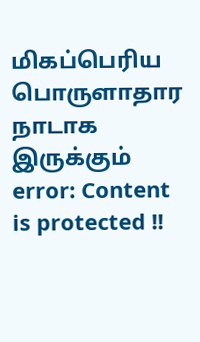மிகப்பெரிய பொருளாதார நாடாக இருக்கும்
error: Content is protected !!